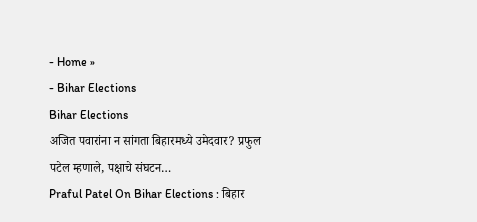- Home »
- Bihar Elections
Bihar Elections
अजित पवारांना न सांगता बिहारमध्ये उमेदवार? प्रफुल पटेल म्हणाले, पक्षाचे संघटन…
Praful Patel On Bihar Elections : बिहार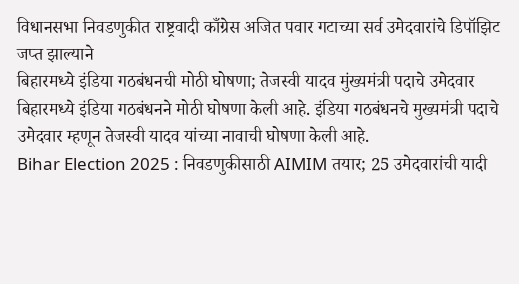विधानसभा निवडणुकीत राष्ट्रवादी काँग्रेस अजित पवार गटाच्या सर्व उमेदवारांचे डिपॉझिट जप्त झाल्याने
बिहारमध्ये इंडिया गठबंधनची मोठी घोषणा; तेजस्वी यादव मुंख्यमंत्री पदाचे उमेदवार
बिहारमध्ये इंडिया गठबंधनने मोठी घोषणा केली आहे. इंडिया गठबंधनचे मुख्यमंत्री पदाचे उमेदवार म्हणून तेजस्वी यादव यांच्या नावाची घोषणा केली आहे.
Bihar Election 2025 : निवडणुकीसाठी AIMIM तयार; 25 उमेदवारांची यादी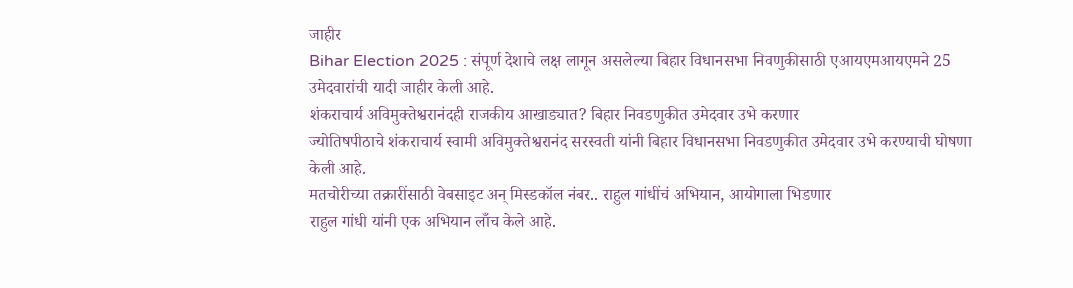जाहीर
Bihar Election 2025 : संपूर्ण देशाचे लक्ष लागून असलेल्या बिहार विधानसभा निवणुकीसाठी एआयएमआयएमने 25 उमेदवारांची यादी जाहीर केली आहे.
शंकराचार्य अविमुक्तेश्वरानंदही राजकीय आखाड्यात? बिहार निवडणुकीत उमेदवार उभे करणार
ज्योतिषपीठाचे शंकराचार्य स्वामी अविमुक्तेश्वरानंद सरस्वती यांनी बिहार विधानसभा निवडणुकीत उमेदवार उभे करण्याची घोषणा केली आहे.
मतचोरीच्या तक्रारींसाठी वेबसाइट अन् मिस्डकॉल नंबर.. राहुल गांधींचं अभियान, आयोगाला भिडणार
राहुल गांधी यांनी एक अभियान लाँच केले आहे.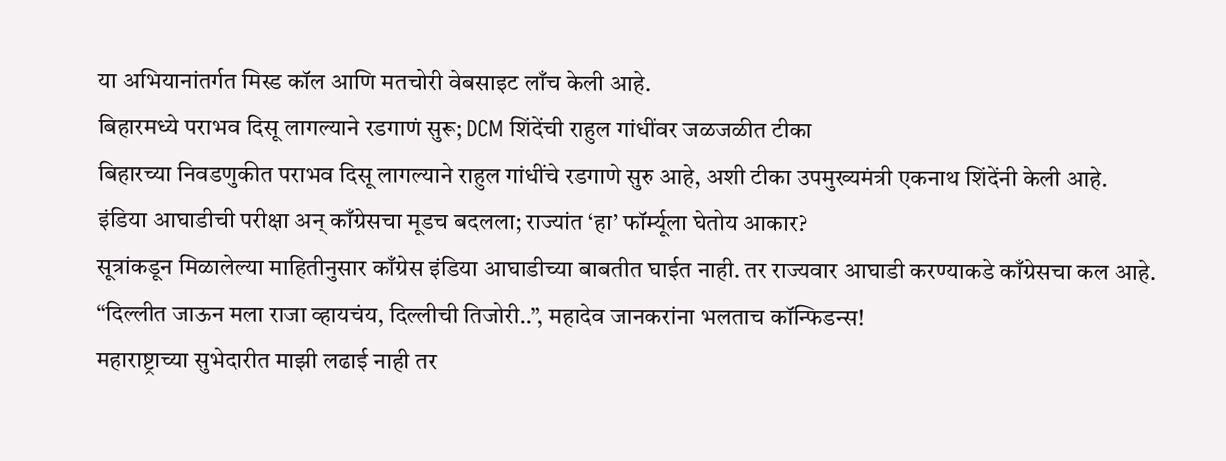या अभियानांतर्गत मिस्ड कॉल आणि मतचोरी वेबसाइट लाँच केली आहे.
बिहारमध्ये पराभव दिसू लागल्याने रडगाणं सुरू; DCM शिंदेंची राहुल गांधींवर जळजळीत टीका
बिहारच्या निवडणुकीत पराभव दिसू लागल्याने राहुल गांधींचे रडगाणे सुरु आहे, अशी टीका उपमुख्यमंत्री एकनाथ शिंदेंनी केली आहे.
इंडिया आघाडीची परीक्षा अन् काँग्रेसचा मूडच बदलला; राज्यांत ‘हा’ फॉर्म्यूला घेतोय आकार?
सूत्रांकडून मिळालेल्या माहितीनुसार काँग्रेस इंडिया आघाडीच्या बाबतीत घाईत नाही. तर राज्यवार आघाडी करण्याकडे काँग्रेसचा कल आहे.
“दिल्लीत जाऊन मला राजा व्हायचंय, दिल्लीची तिजोरी..”, महादेव जानकरांना भलताच कॉन्फिडन्स!
महाराष्ट्राच्या सुभेदारीत माझी लढाई नाही तर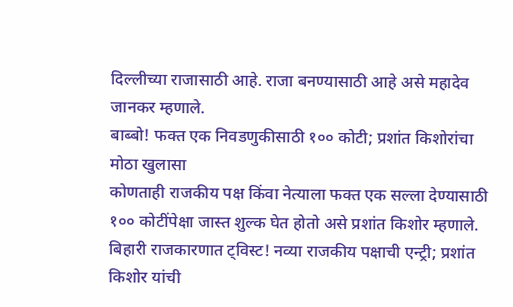दिल्लीच्या राजासाठी आहे. राजा बनण्यासाठी आहे असे महादेव जानकर म्हणाले.
बाब्बो! फक्त एक निवडणुकीसाठी १०० कोटी; प्रशांत किशोरांचा मोठा खुलासा
कोणताही राजकीय पक्ष किंवा नेत्याला फक्त एक सल्ला देण्यासाठी १०० कोटींपेक्षा जास्त शुल्क घेत होतो असे प्रशांत किशोर म्हणाले.
बिहारी राजकारणात ट्विस्ट! नव्या राजकीय पक्षाची एन्ट्री; प्रशांत किशोर यांची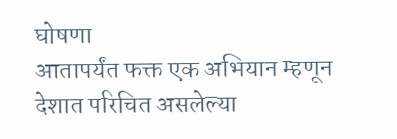घोषणा
आतापर्यंत फक्त एक अभियान म्हणून देशात परिचित असलेल्या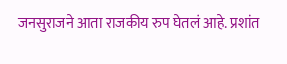जनसुराजने आता राजकीय रुप घेतलं आहे. प्रशांत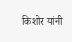किशोर यांनी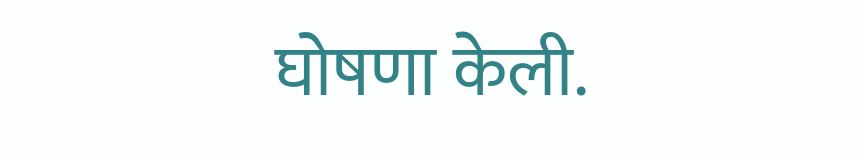घोषणा केली.